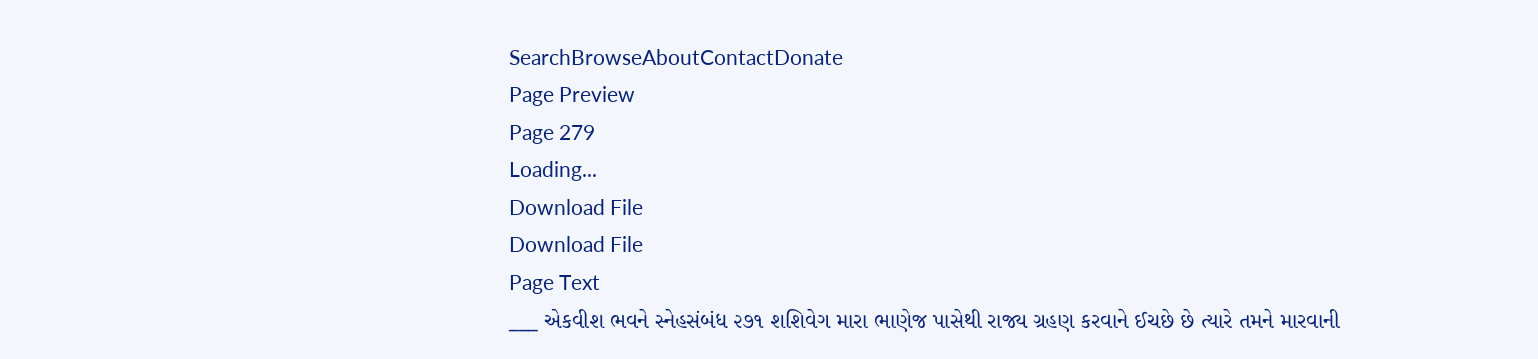SearchBrowseAboutContactDonate
Page Preview
Page 279
Loading...
Download File
Download File
Page Text
___ એકવીશ ભવને સ્નેહસંબંધ ૨૭૧ શશિવેગ મારા ભાણેજ પાસેથી રાજ્ય ગ્રહણ કરવાને ઈચછે છે ત્યારે તમને મારવાની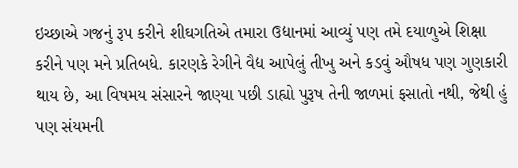ઇચ્છાએ ગજનું રૂપ કરીને શીઘગતિએ તમારા ઉદ્યાનમાં આવ્યું પણ તમે દયાળુએ શિક્ષા કરીને પણ મને પ્રતિબધે. કારણકે રેગીને વૈદ્ય આપેલું તીખુ અને કડવું ઔષધ પણ ગુણકારી થાય છે, આ વિષમય સંસારને જાણ્યા પછી ડાહ્યો પુરૂષ તેની જાળમાં ફસાતો નથી, જેથી હું પણ સંયમની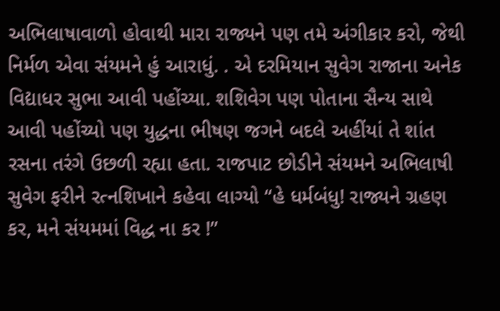અભિલાષાવાળો હોવાથી મારા રાજ્યને પણ તમે અંગીકાર કરો, જેથી નિર્મળ એવા સંયમને હું આરાધું. . એ દરમિયાન સુવેગ રાજાના અનેક વિદ્યાધર સુભા આવી પહોંચ્યા. શશિવેગ પણ પોતાના સૈન્ય સાથે આવી પહોંચ્યો પણ યુદ્ધના ભીષણ જગને બદલે અહીંયાં તે શાંત રસના તરંગે ઉછળી રહ્યા હતા. રાજપાટ છોડીને સંયમને અભિલાષી સુવેગ ફરીને રત્નશિખાને કહેવા લાગ્યો “હે ધર્મબંધુ! રાજ્યને ગ્રહણ કર, મને સંયમમાં વિદ્ધ ના કર !”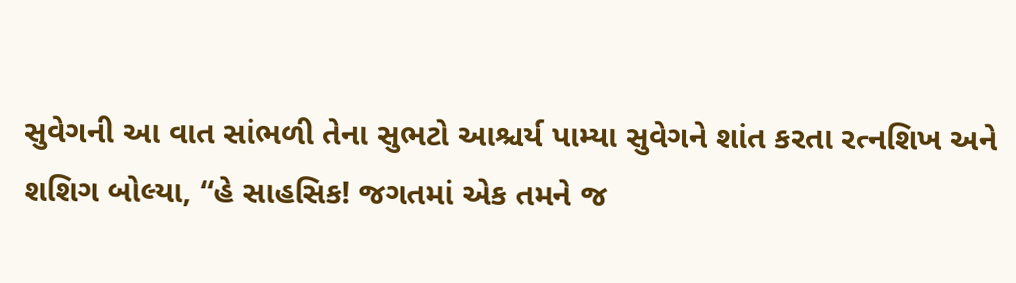સુવેગની આ વાત સાંભળી તેના સુભટો આશ્ચર્ય પામ્યા સુવેગને શાંત કરતા રત્નશિખ અને શશિગ બોલ્યા, “હે સાહસિક! જગતમાં એક તમને જ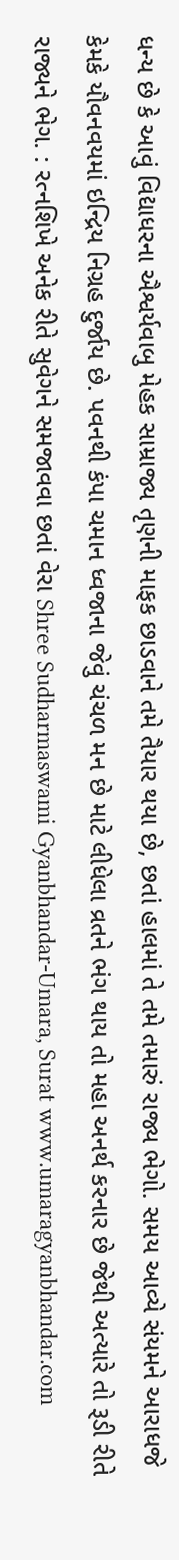ધન્ય છે કે આવું વિદ્યાધરના ઐશ્વર્યવાબુ મેહક સામ્રાજ્ય તૃણની માફક છાડવાને તમે તૈયાર થયા છે, છતાં હાલમાં તે તમે તમારું રાજ્ય ભેગો. સમય આવ્યે સંયમને આરાધજે કેમકે યૌવનવયમાં ઇન્દ્રિય નિગ્રહ દુર્જાય છે. પવનથી કંપા ચમાન ધ્વજાના જેવું ચંચળ મન છે માટે લીધેલા વ્રતને ભંગ થાય તો મહા અનર્થ કરનાર છે જેથી અત્યારે તો રૂડી રીતે રાજ્યને ભેગ. : રત્નશિખે અનેક રીતે સુવેગને સમજાવવા છતાં વેરા Shree Sudharmaswami Gyanbhandar-Umara, Surat www.umaragyanbhandar.com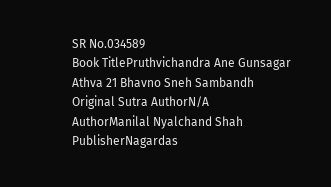SR No.034589
Book TitlePruthvichandra Ane Gunsagar Athva 21 Bhavno Sneh Sambandh
Original Sutra AuthorN/A
AuthorManilal Nyalchand Shah
PublisherNagardas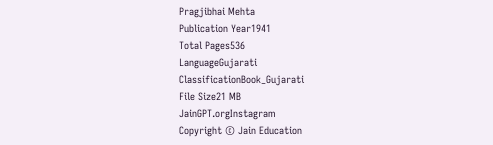Pragjibhai Mehta
Publication Year1941
Total Pages536
LanguageGujarati
ClassificationBook_Gujarati
File Size21 MB
JainGPT.orgInstagram
Copyright © Jain Education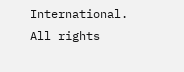International. All rights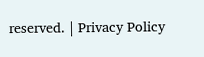reserved. | Privacy Policy